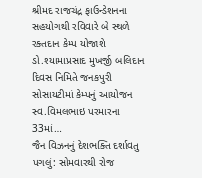શ્રીમદ રાજચંદ્ર ફાઉન્ડેશનના સહયોગથી રવિવારે બે સ્થળે રક્તદાન કેમ્પ યોજાશે
ડો.શ્યામાપ્રસાદ મુખર્જી બલિદાન દિવસ નિમિતે જનકપુરી સોસાયટીમાં કેમ્પનું આયોજન સ્વ.વિમલભાઇ પરમારના 33માં…
જૈન વિઝનનું દેશભક્તિ દર્શાવતુ પગલું: સોમવારથી રોજ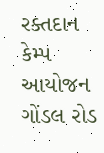રક્તદાન કેમ્પ આયોજન
ગોંડલ રોડ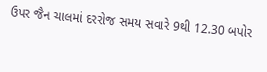ઉપર જૈન ચાલમાં દરરોજ સમય સવારે 9થી 12.30 બપોર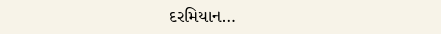દરમિયાન…